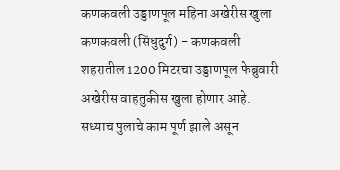कणकवली उड्डाणपूल महिना अखेरीस खुला  कणकवली (सिंधुदुर्ग) - कणकवली शहरातील 1200 मिटरचा उड्डाणपूल फेब्रुवारी अखेरीस वाहतुकीस खुला होणार आहे. सध्याच पुलाचे काम पूर्ण झाले असून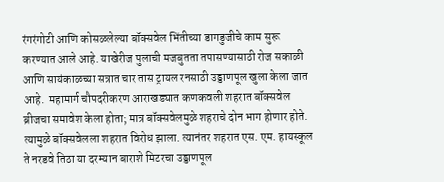रंगरंगोटी आणि कोसळलेल्या बॉक्‍सवेल भिंतीच्या डागडुजीचे काम सुरू करण्यात आले आहे. याखेरीज पुलाची मजबुतता तपासण्यासाठी रोज सकाळी आणि सायंकाळच्या सत्रात चार तास ट्रायल रनसाठी उड्डाणपूल खुला केला जात आहे.  महामार्ग चौपदरीकरण आराखड्यात कणकवली शहरात बॉक्‍सवेल ब्रीजचा समावेश केला होता; मात्र बॉक्‍सवेलमुळे शहराचे दोन भाग होणार होते. त्यामुळे बॉक्‍सवेलला शहरात विरोध झाला. त्यानंतर शहरात एस. एम. हायस्कूल ते नरडवे तिठा या दरम्यान बाराशे मिटरचा उड्डाणपूल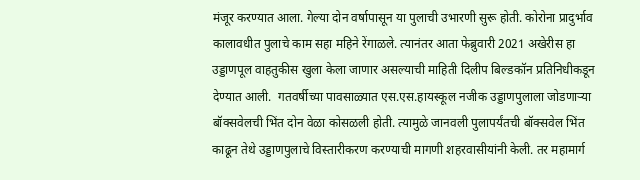मंजूर करण्यात आला. गेल्या दोन वर्षापासून या पुलाची उभारणी सुरू होती. कोरोना प्रादुर्भाव कालावधीत पुलाचे काम सहा महिने रेंगाळले. त्यानंतर आता फेब्रुवारी 2021 अखेरीस हा उड्डाणपूल वाहतुकीस खुला केला जाणार असल्याची माहिती दिलीप बिल्डकॉन प्रतिनिधीकडून देण्यात आली.  गतवर्षीच्या पावसाळ्यात एस.एस.हायस्कूल नजीक उड्डाणपुलाला जोडणाऱ्या बॉक्‍सवेलची भिंत दोन वेळा कोसळली होती. त्यामुळे जानवली पुलापर्यंतची बॉक्‍सवेल भिंत काढून तेथे उड्डाणपुलाचे विस्तारीकरण करण्याची मागणी शहरवासीयांनी केली. तर महामार्ग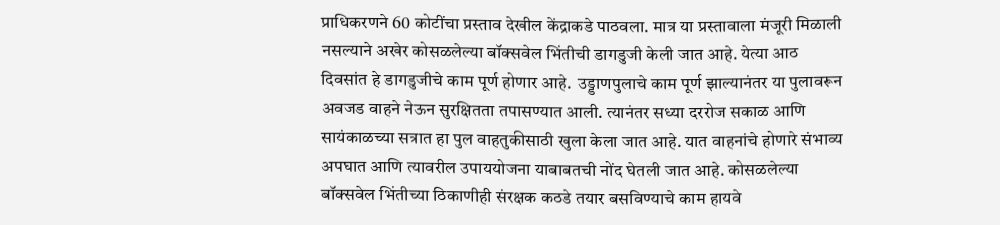प्राधिकरणने 60 कोटींचा प्रस्ताव देखील केंद्राकडे पाठवला. मात्र या प्रस्तावाला मंजूरी मिळाली नसल्याने अखेर कोसळलेल्या बॉक्‍सवेल भिंतीची डागडुजी केली जात आहे. येत्या आठ दिवसांत हे डागडुजीचे काम पूर्ण होणार आहे.  उड्डाणपुलाचे काम पूर्ण झाल्यानंतर या पुलावरून अवजड वाहने नेऊन सुरक्षितता तपासण्यात आली. त्यानंतर सध्या दररोज सकाळ आणि सायंकाळच्या सत्रात हा पुल वाहतुकीसाठी खुला केला जात आहे. यात वाहनांचे होणारे संभाव्य अपघात आणि त्यावरील उपाययोजना याबाबतची नोंद घेतली जात आहे. कोसळलेल्या बॉक्‍सवेल भिंतीच्या ठिकाणीही संरक्षक कठडे तयार बसविण्याचे काम हायवे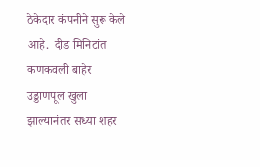ठेकेदार कंपनीने सुरू केले आहे.  दीड मिनिटांत कणकवली बाहेर  उड्डाणपूल खुला झाल्यानंतर सध्या शहर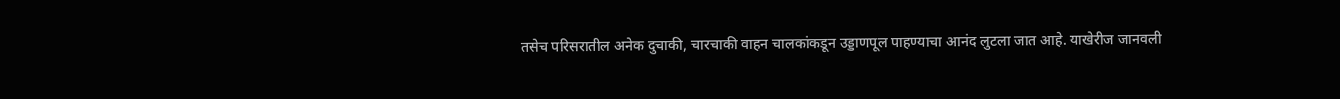तसेच परिसरातील अनेक दुचाकी, चारचाकी वाहन चालकांकडून उड्डाणपूल पाहण्याचा आनंद लुटला जात आहे. याखेरीज जानवली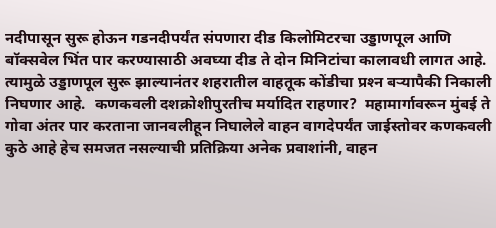नदीपासून सुरू होऊन गडनदीपर्यंत संपणारा दीड किलोमिटरचा उड्डाणपूल आणि बॉक्‍सवेल भिंत पार करण्यासाठी अवघ्या दीड ते दोन मिनिटांचा कालावधी लागत आहे. त्यामुळे उड्डाणपूल सुरू झाल्यानंतर शहरातील वाहतूक कोंडीचा प्रश्‍न बऱ्यापैकी निकाली निघणार आहे.  कणकवली दशक्रोशीपुरतीच मर्यादित राहणार?  महामार्गावरून मुंबई ते गोवा अंतर पार करताना जानवलीहून निघालेले वाहन वागदेपर्यंत जाईस्तोवर कणकवली कुठे आहे हेच समजत नसल्याची प्रतिक्रिया अनेक प्रवाशांनी, वाहन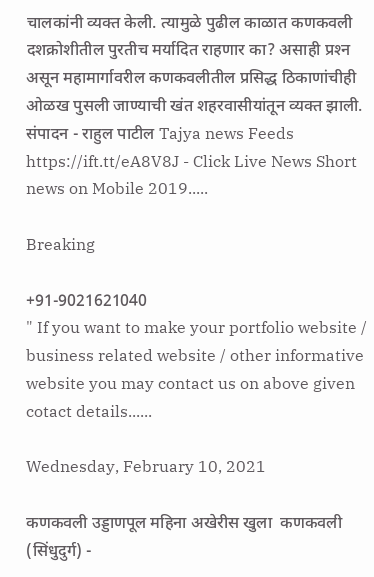चालकांनी व्यक्‍त केली. त्यामुळे पुढील काळात कणकवली दशक्रोशीतील पुरतीच मर्यादित राहणार का? असाही प्रश्‍न असून महामार्गावरील कणकवलीतील प्रसिद्ध ठिकाणांचीही ओळख पुसली जाण्याची खंत शहरवासीयांतून व्यक्‍त झाली.  संपादन - राहुल पाटील Tajya news Feeds https://ift.tt/eA8V8J - Click Live News Short news on Mobile 2019.....

Breaking

+91-9021621040
" If you want to make your portfolio website / business related website / other informative website you may contact us on above given cotact details......

Wednesday, February 10, 2021

कणकवली उड्डाणपूल महिना अखेरीस खुला  कणकवली (सिंधुदुर्ग) -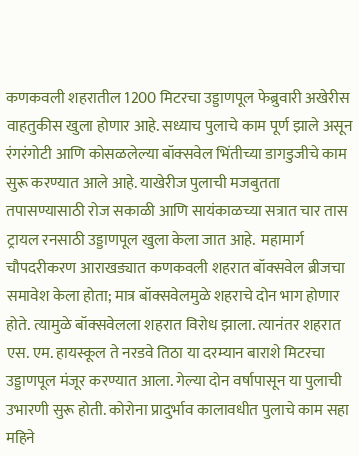कणकवली शहरातील 1200 मिटरचा उड्डाणपूल फेब्रुवारी अखेरीस वाहतुकीस खुला होणार आहे. सध्याच पुलाचे काम पूर्ण झाले असून रंगरंगोटी आणि कोसळलेल्या बॉक्‍सवेल भिंतीच्या डागडुजीचे काम सुरू करण्यात आले आहे. याखेरीज पुलाची मजबुतता तपासण्यासाठी रोज सकाळी आणि सायंकाळच्या सत्रात चार तास ट्रायल रनसाठी उड्डाणपूल खुला केला जात आहे.  महामार्ग चौपदरीकरण आराखड्यात कणकवली शहरात बॉक्‍सवेल ब्रीजचा समावेश केला होता; मात्र बॉक्‍सवेलमुळे शहराचे दोन भाग होणार होते. त्यामुळे बॉक्‍सवेलला शहरात विरोध झाला. त्यानंतर शहरात एस. एम. हायस्कूल ते नरडवे तिठा या दरम्यान बाराशे मिटरचा उड्डाणपूल मंजूर करण्यात आला. गेल्या दोन वर्षापासून या पुलाची उभारणी सुरू होती. कोरोना प्रादुर्भाव कालावधीत पुलाचे काम सहा महिने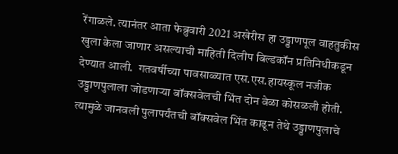रेंगाळले. त्यानंतर आता फेब्रुवारी 2021 अखेरीस हा उड्डाणपूल वाहतुकीस खुला केला जाणार असल्याची माहिती दिलीप बिल्डकॉन प्रतिनिधीकडून देण्यात आली.  गतवर्षीच्या पावसाळ्यात एस.एस.हायस्कूल नजीक उड्डाणपुलाला जोडणाऱ्या बॉक्‍सवेलची भिंत दोन वेळा कोसळली होती. त्यामुळे जानवली पुलापर्यंतची बॉक्‍सवेल भिंत काढून तेथे उड्डाणपुलाचे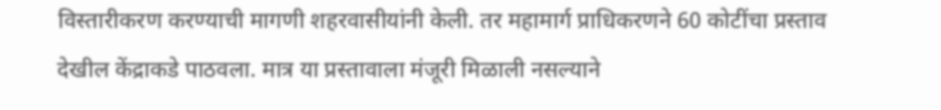विस्तारीकरण करण्याची मागणी शहरवासीयांनी केली. तर महामार्ग प्राधिकरणने 60 कोटींचा प्रस्ताव देखील केंद्राकडे पाठवला. मात्र या प्रस्तावाला मंजूरी मिळाली नसल्याने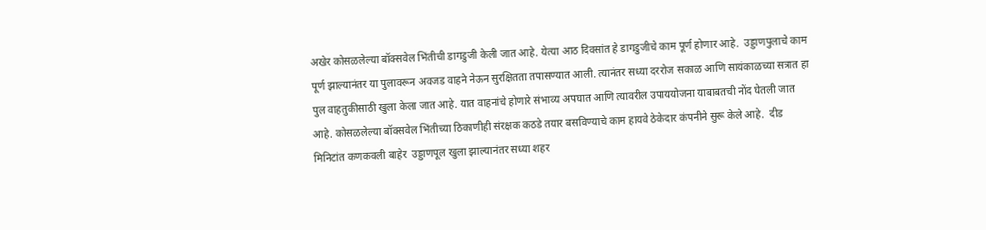अखेर कोसळलेल्या बॉक्‍सवेल भिंतीची डागडुजी केली जात आहे. येत्या आठ दिवसांत हे डागडुजीचे काम पूर्ण होणार आहे.  उड्डाणपुलाचे काम पूर्ण झाल्यानंतर या पुलावरून अवजड वाहने नेऊन सुरक्षितता तपासण्यात आली. त्यानंतर सध्या दररोज सकाळ आणि सायंकाळच्या सत्रात हा पुल वाहतुकीसाठी खुला केला जात आहे. यात वाहनांचे होणारे संभाव्य अपघात आणि त्यावरील उपाययोजना याबाबतची नोंद घेतली जात आहे. कोसळलेल्या बॉक्‍सवेल भिंतीच्या ठिकाणीही संरक्षक कठडे तयार बसविण्याचे काम हायवे ठेकेदार कंपनीने सुरू केले आहे.  दीड मिनिटांत कणकवली बाहेर  उड्डाणपूल खुला झाल्यानंतर सध्या शहर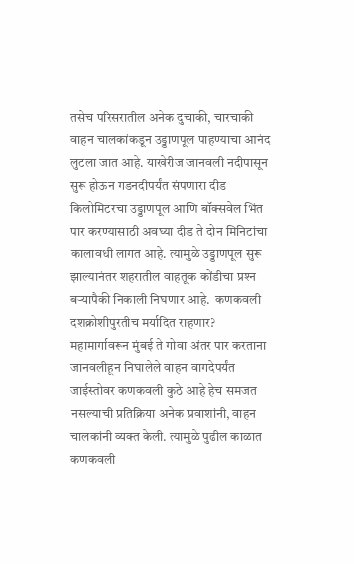तसेच परिसरातील अनेक दुचाकी, चारचाकी वाहन चालकांकडून उड्डाणपूल पाहण्याचा आनंद लुटला जात आहे. याखेरीज जानवली नदीपासून सुरू होऊन गडनदीपर्यंत संपणारा दीड किलोमिटरचा उड्डाणपूल आणि बॉक्‍सवेल भिंत पार करण्यासाठी अवघ्या दीड ते दोन मिनिटांचा कालावधी लागत आहे. त्यामुळे उड्डाणपूल सुरू झाल्यानंतर शहरातील वाहतूक कोंडीचा प्रश्‍न बऱ्यापैकी निकाली निघणार आहे.  कणकवली दशक्रोशीपुरतीच मर्यादित राहणार?  महामार्गावरून मुंबई ते गोवा अंतर पार करताना जानवलीहून निघालेले वाहन वागदेपर्यंत जाईस्तोवर कणकवली कुठे आहे हेच समजत नसल्याची प्रतिक्रिया अनेक प्रवाशांनी, वाहन चालकांनी व्यक्‍त केली. त्यामुळे पुढील काळात कणकवली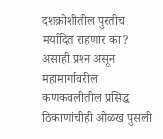दशक्रोशीतील पुरतीच मर्यादित राहणार का? असाही प्रश्‍न असून महामार्गावरील कणकवलीतील प्रसिद्ध ठिकाणांचीही ओळख पुसली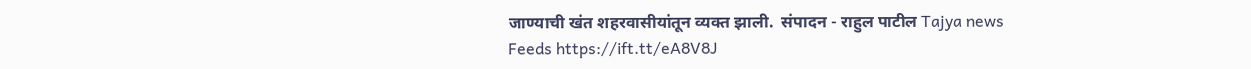जाण्याची खंत शहरवासीयांतून व्यक्‍त झाली.  संपादन - राहुल पाटील Tajya news Feeds https://ift.tt/eA8V8J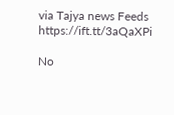via Tajya news Feeds https://ift.tt/3aQaXPi

No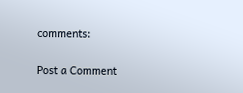comments:

Post a Comment